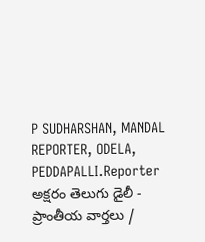P SUDHARSHAN, MANDAL REPORTER, ODELA, PEDDAPALLI.Reporter
అక్షరం తెలుగు డైలీ - ప్రాంతీయ వార్తలు /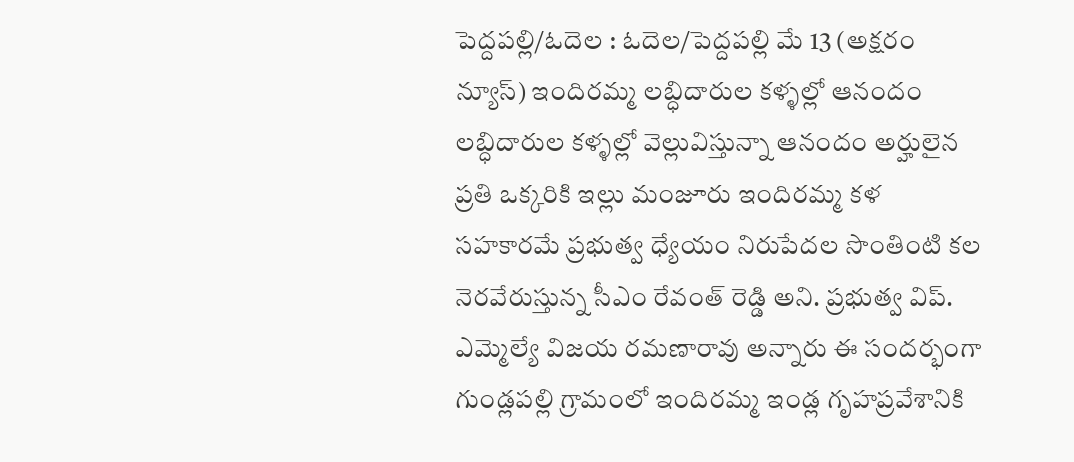పెద్దపల్లి/ఓదెల : ఓదెల/పెద్దపల్లి మే 13 (అక్షరం న్యూస్) ఇందిరమ్మ లబ్ధిదారుల కళ్ళల్లో ఆనందం లబ్ధిదారుల కళ్ళల్లో వెల్లువిస్తున్నా ఆనందం అర్హులైన ప్రతి ఒక్కరికి ఇల్లు మంజూరు ఇందిరమ్మ కళ సహకారమే ప్రభుత్వ ధ్యేయం నిరుపేదల సొంతింటి కల నెరవేరుస్తున్న సీఎం రేవంత్ రెడ్డి అని. ప్రభుత్వ విప్. ఎమ్మెల్యే విజయ రమణారావు అన్నారు ఈ సందర్భంగా గుండ్లపల్లి గ్రామంలో ఇందిరమ్మ ఇండ్ల గృహప్రవేశానికి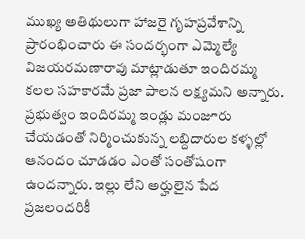ముఖ్య అతిథులుగా హాజరై గృహప్రవేశాన్ని ప్రారంభించారు ఈ సందర్భంగా ఎమ్మెల్యే విజయరమణారావు మాట్లాడుతూ ఇందిరమ్మ కలల సహకారమే ప్రజా పాలన లక్ష్యమని అన్నారు. ప్రభుత్వం ఇందిరమ్మ ఇండ్లు మంజూరు చేయడంతో నిర్మించుకున్న లబ్దిదారుల కళ్ళల్లో ఆనందం చూడడం ఎంతో సంతోషంగా ఉందన్నారు. ఇల్లు లేని అర్హులైన పేద ప్రజలందరికీ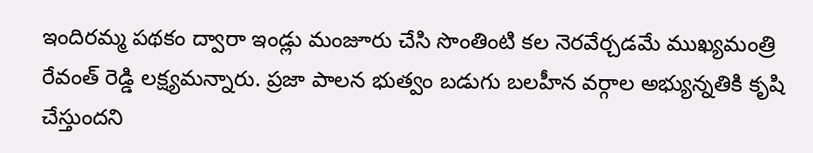ఇందిరమ్మ పథకం ద్వారా ఇండ్లు మంజూరు చేసి సొంతింటి కల నెరవేర్చడమే ముఖ్యమంత్రి రేవంత్ రెడ్డి లక్ష్యమన్నారు. ప్రజా పాలన భుత్వం బడుగు బలహీన వర్గాల అభ్యున్నతికి కృషి చేస్తుందని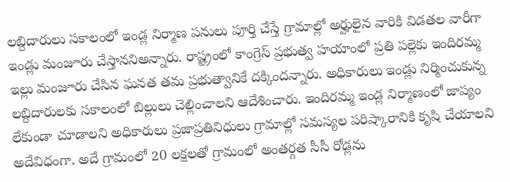లబ్దిదారులు సకాలంలో ఇండ్ల నిర్మాణ పనులు పూర్తి చేస్తే గ్రామాల్లో అర్హులైన వారికి విడతల వారీగా ఇండ్లు మంజూరు చేస్తాననిఅన్నారు. రాష్ట్రంలో కాంగ్రెస్ ప్రభుత్వ హయాంలో ప్రతి పల్లెకు ఇందిరమ్మ ఇల్లు మంజూరు చేసిన ఘనత తమ ప్రభుత్వానికే దక్కిందన్నారు. అధికారులు ఇండ్లు నిర్మించుకున్న లబ్దిదారులకు సకాలంలో బిల్లులు చెల్లించాలని ఆదేశించారు. ఇందిరమ్మ ఇండ్ల నిర్మాణంలో జాప్యం లేకుండా చూడాలని అధికారులు ప్రజాప్రతినిధులు గ్రామాల్లో సమస్యల పరిష్కారానికి కృషి చేయాలని అదేవిధంగా. అదే గ్రామంలో 20 లక్షలతో గ్రామంలో అంతర్గత సీసీ రోడ్లను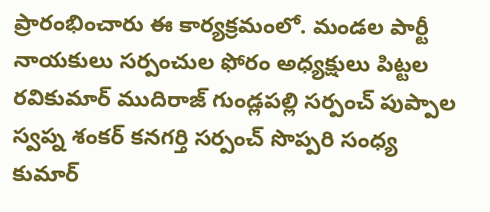ప్రారంభించారు ఈ కార్యక్రమంలో. మండల పార్టీ నాయకులు సర్పంచుల ఫోరం అధ్యక్షులు పిట్టల రవికుమార్ ముదిరాజ్ గుండ్లపల్లి సర్పంచ్ పుప్పాల స్వప్న శంకర్ కనగర్తి సర్పంచ్ సొప్పరి సంధ్య కుమార్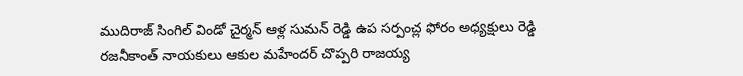ముదిరాజ్ సింగిల్ విండో చైర్మన్ ఆళ్ల సుమన్ రెడ్డి ఉప సర్పంచ్ల ఫోరం అధ్యక్షులు రెడ్డి రజనీకాంత్ నాయకులు ఆకుల మహేందర్ చొప్పరి రాజయ్య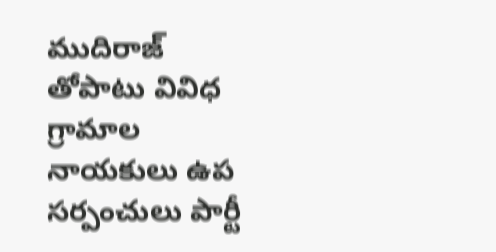ముదిరాజ్ తోపాటు వివిధ గ్రామాల నాయకులు ఉప సర్పంచులు పార్టీ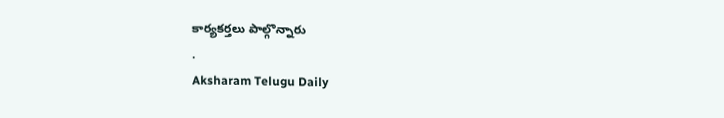కార్యకర్తలు పాల్గొన్నారు
.
Aksharam Telugu Daily